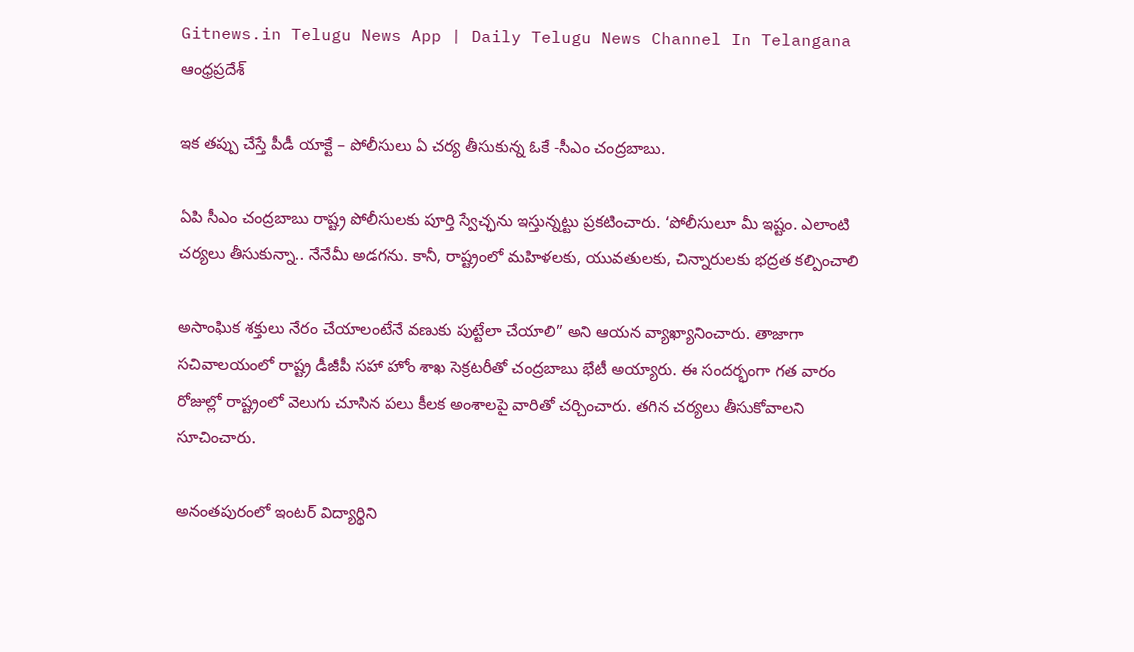Gitnews.in Telugu News App | Daily Telugu News Channel In Telangana
ఆంధ్రప్రదేశ్

ఇక తప్పు చేస్తే పీడీ యాక్టే – పోలీసులు ఏ చర్య తీసుకున్న ఓకే -సీఎం చంద్రబాబు.

ఏపి సీఎం చంద్రబాబు రాష్ట్ర పోలీసులకు పూర్తి స్వేచ్ఛను ఇస్తున్నట్టు ప్రకటించారు. ‘పోలీసులూ మీ ఇష్టం. ఎలాంటి చర్యలు తీసుకున్నా.. నేనేమీ అడగను. కానీ, రాష్ట్రంలో మహిళలకు, యువతులకు, చిన్నారులకు భద్రత కల్పించాలి

అసాంఘిక శక్తులు నేరం చేయాలంటేనే వణుకు పుట్టేలా చేయాలి” అని ఆయన వ్యాఖ్యానించారు. తాజాగా సచివాలయంలో రాష్ట్ర డీజీపీ సహా హోం శాఖ సెక్రటరీతో చంద్రబాబు భేటీ అయ్యారు. ఈ సందర్భంగా గత వారం రోజుల్లో రాష్ట్రంలో వెలుగు చూసిన పలు కీలక అంశాలపై వారితో చర్చించారు. తగిన చర్యలు తీసుకోవాలని సూచించారు.

అనంతపురంలో ఇంటర్ విద్యార్థిని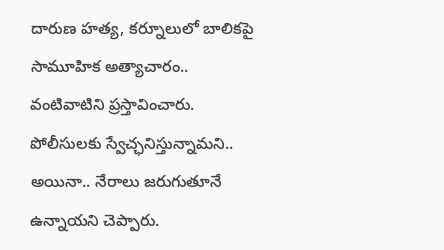దారుణ హత్య, కర్నూలులో బాలికపై సామూహిక అత్యాచారం.. వంటివాటిని ప్రస్తావించారు. పోలీసులకు స్వేచ్ఛనిస్తున్నామని.. అయినా.. నేరాలు జరుగుతూనే ఉన్నాయని చెప్పారు.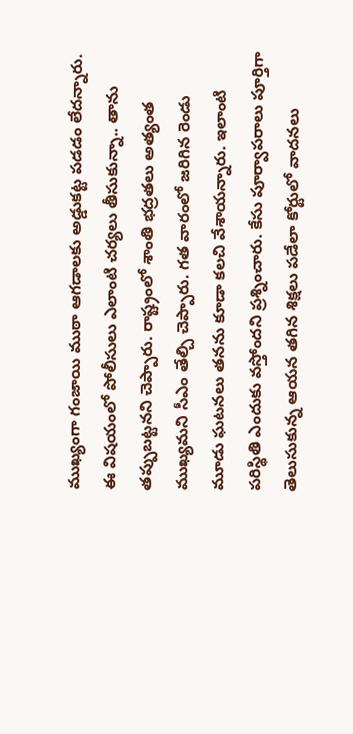ముఖ్యంగా గంజాయి ముఠా ఆగడాలకు అడ్డుకట్ట పడడం లేదన్నారు. ఈ విషయంలో పోలీసులు ఎలాంటి చర్యలు తీసుకున్నా.. తాను తప్పుబట్టనని చెప్పారు. రాష్ట్రంలో శాంతి భద్రతలు అత్యంత ముఖ్యమని సీఎం తేల్చి చెప్పారు. గత వారంలో జరిగిన రెండు మూడు ఘటనలు తనను కూడా కలచి వేశాయన్నారు. ఇలాంటి పరిస్థితి ఎందుకు వస్తోందని ప్రశ్నించారు. కేసు పూర్వాపరాలు పూర్తిగా తెలుసుకున్న ఆయన తగిన శిక్షలు పడేలా కోర్టులో వాదనలు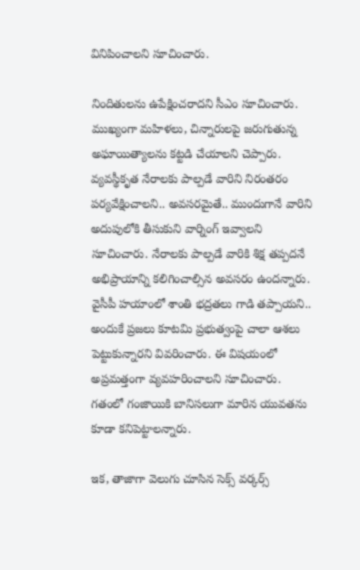వినిపించాలని సూచించారు.

నిందితులను ఉపేక్షించరాదని సీఎం సూచించారు. ముఖ్యంగా మహిళలు, చిన్నారులపై జరుగుతున్న అఘాయిత్యాలను కట్టడి చేయాలని చెప్పారు. వ్యవస్థీకృత నేరాలకు పాల్పడే వారిని నిరంతరం పర్యవేక్షించాలని.. అవసరమైతే.. ముందుగానే వారిని అదుపులోకి తీసుకుని వార్నింగ్ ఇవ్వాలని సూచించారు. నేరాలకు పాల్పడే వారికి శిక్ష తప్పదనే అభిప్రాయాన్ని కలిగించాల్సిన అవసరం ఉందన్నారు. వైసీపీ హయాంలో శాంతి భద్రతలు గాడి తప్పాయని.. అందుకే ప్రజలు కూటమి ప్రభుత్వంపై చాలా ఆశలు పెట్టుకున్నారని వివరించారు. ఈ విషయంలో అప్రమత్తంగా వ్యవహరించాలని సూచించారు. గతంలో గంజాయికి బానిసలుగా మారిన యువతను కూడా కనిపెట్టాలన్నారు.

ఇక, తాజాగా వెలుగు చూసిన సెక్స్ వర్కర్స్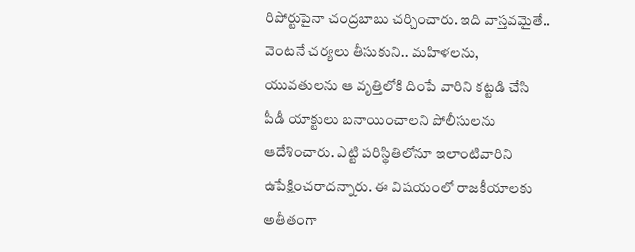రిపోర్టుపైనా చంద్రబాబు చర్చించారు. ఇది వాస్తవమైతే.. వెంటనే చర్యలు తీసుకుని.. మహిళలను, యువతులను ఆ వృత్తిలోకి దింపే వారిని కట్టడి చేసి పీడీ యాక్టులు బనాయించాలని పోలీసులను ఆదేశించారు. ఎట్టి పరిస్థితిలోనూ ఇలాంటివారిని ఉపేక్షించరాదన్నారు. ఈ విషయంలో రాజకీయాలకు అతీతంగా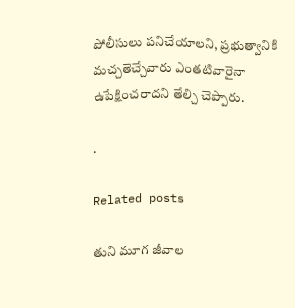పోలీసులు పనిచేయాలని, ప్రభుత్వానికి మచ్చతెచ్చేవారు ఎంతటివారైనా ఉపేక్షించరాదని తేల్చి చెప్పారు.

.

Related posts

తుని మూగ జీవాల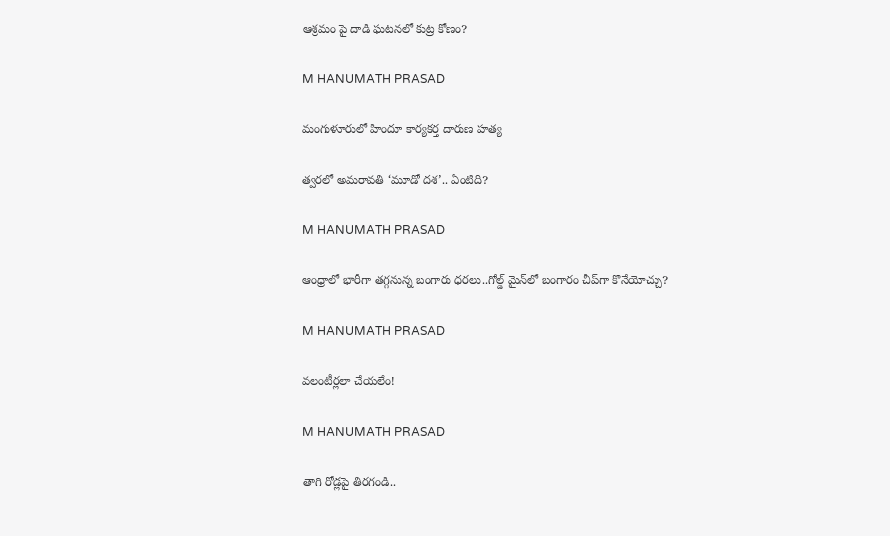ఆశ్రమం పై దాడి ఘటనలో కుట్ర కోణం?

M HANUMATH PRASAD

మంగుళూరులో హిందూ కార్యకర్త దారుణ హత్య

త్వరలో అమరావతి ‘మూడో దశ’.. ఏంటిది?

M HANUMATH PRASAD

ఆంధ్రాలో భారీగా తగ్గనున్న బంగారు ధరలు..గోల్డ్ మైన్‌లో బంగారం చీప్‌గా కొనేయోచ్చు?

M HANUMATH PRASAD

వలంటీర్లలా చేయలేం!

M HANUMATH PRASAD

తాగి రోడ్లపై తిరగండి..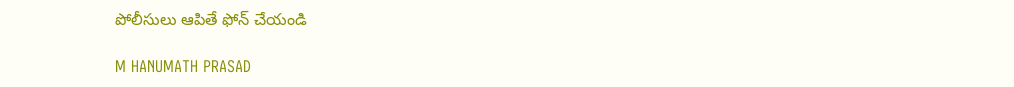పోలీసులు ఆపితే ఫోన్ చేయండి

M HANUMATH PRASAD